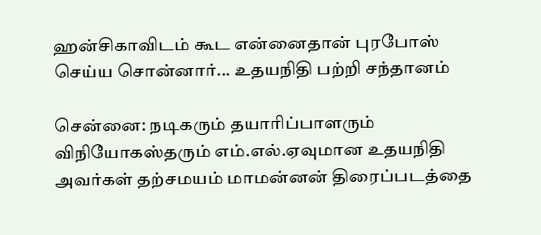ஹன்சிகாவிடம் கூட என்னைதான் புரபோஸ் செய்ய சொன்னார்... உதயநிதி பற்றி சந்தானம்

சென்னை: நடிகரும் தயாரிப்பாளரும் விநியோகஸ்தரும் எம்.எல்.ஏவுமான உதயநிதி அவர்கள் தற்சமயம் மாமன்னன் திரைப்படத்தை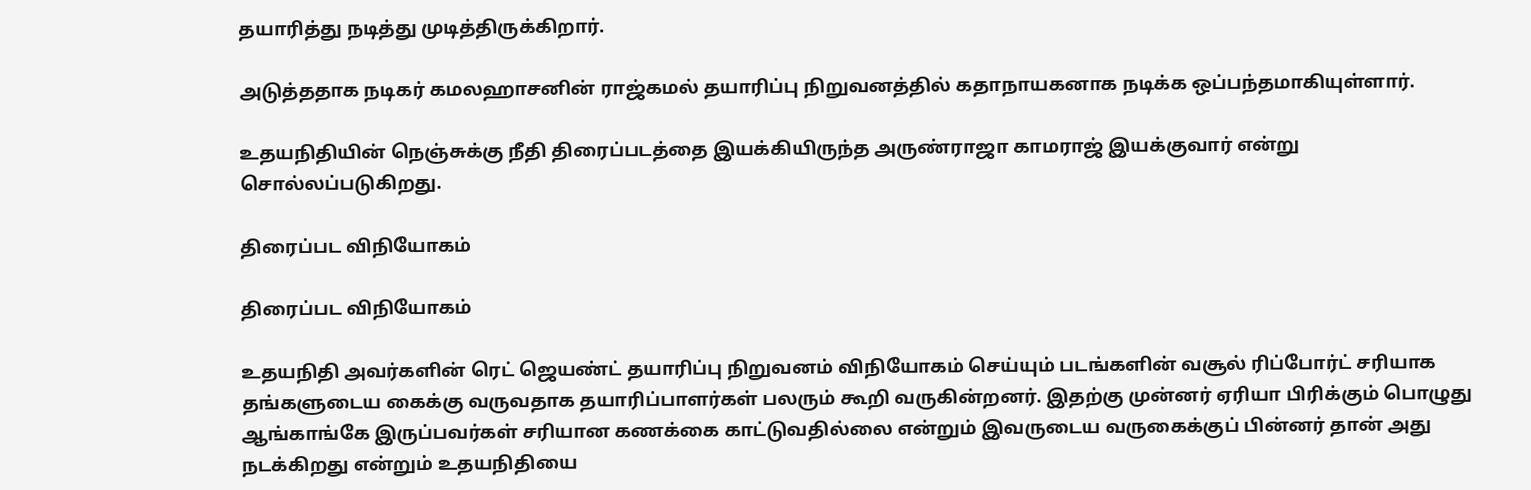தயாரித்து நடித்து முடித்திருக்கிறார்.

அடுத்ததாக நடிகர் கமலஹாசனின் ராஜ்கமல் தயாரிப்பு நிறுவனத்தில் கதாநாயகனாக நடிக்க ஒப்பந்தமாகியுள்ளார்.

உதயநிதியின் நெஞ்சுக்கு நீதி திரைப்படத்தை இயக்கியிருந்த அருண்ராஜா காமராஜ் இயக்குவார் என்று சொல்லப்படுகிறது.

திரைப்பட விநியோகம்

திரைப்பட விநியோகம்

உதயநிதி அவர்களின் ரெட் ஜெயண்ட் தயாரிப்பு நிறுவனம் விநியோகம் செய்யும் படங்களின் வசூல் ரிப்போர்ட் சரியாக தங்களுடைய கைக்கு வருவதாக தயாரிப்பாளர்கள் பலரும் கூறி வருகின்றனர். இதற்கு முன்னர் ஏரியா பிரிக்கும் பொழுது ஆங்காங்கே இருப்பவர்கள் சரியான கணக்கை காட்டுவதில்லை என்றும் இவருடைய வருகைக்குப் பின்னர் தான் அது நடக்கிறது என்றும் உதயநிதியை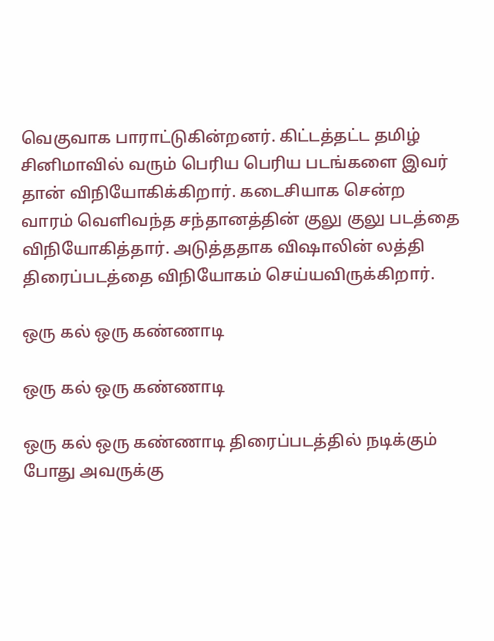வெகுவாக பாராட்டுகின்றனர். கிட்டத்தட்ட தமிழ் சினிமாவில் வரும் பெரிய பெரிய படங்களை இவர் தான் விநியோகிக்கிறார். கடைசியாக சென்ற வாரம் வெளிவந்த சந்தானத்தின் குலு குலு படத்தை விநியோகித்தார். அடுத்ததாக விஷாலின் லத்தி திரைப்படத்தை விநியோகம் செய்யவிருக்கிறார்.

ஒரு கல் ஒரு கண்ணாடி

ஒரு கல் ஒரு கண்ணாடி

ஒரு கல் ஒரு கண்ணாடி திரைப்படத்தில் நடிக்கும் போது அவருக்கு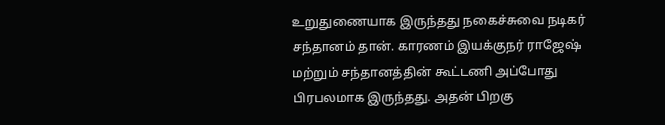உறுதுணையாக இருந்தது நகைச்சுவை நடிகர் சந்தானம் தான். காரணம் இயக்குநர் ராஜேஷ் மற்றும் சந்தானத்தின் கூட்டணி அப்போது பிரபலமாக இருந்தது. அதன் பிறகு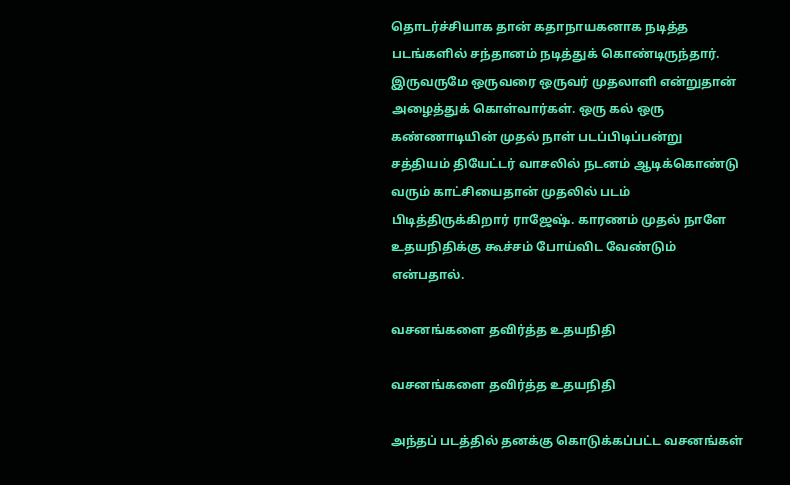தொடர்ச்சியாக தான் கதாநாயகனாக நடித்த படங்களில் சந்தானம் நடித்துக் கொண்டிருந்தார். இருவருமே ஒருவரை ஒருவர் முதலாளி என்றுதான் அழைத்துக் கொள்வார்கள். ஒரு கல் ஒரு கண்ணாடியின் முதல் நாள் படப்பிடிப்பன்று சத்தியம் தியேட்டர் வாசலில் நடனம் ஆடிக்கொண்டு வரும் காட்சியைதான் முதலில் படம் பிடித்திருக்கிறார் ராஜேஷ். காரணம் முதல் நாளே உதயநிதிக்கு கூச்சம் போய்விட வேண்டும் என்பதால்.

வசனங்களை தவிர்த்த உதயநிதி

வசனங்களை தவிர்த்த உதயநிதி

அந்தப் படத்தில் தனக்கு கொடுக்கப்பட்ட வசனங்கள்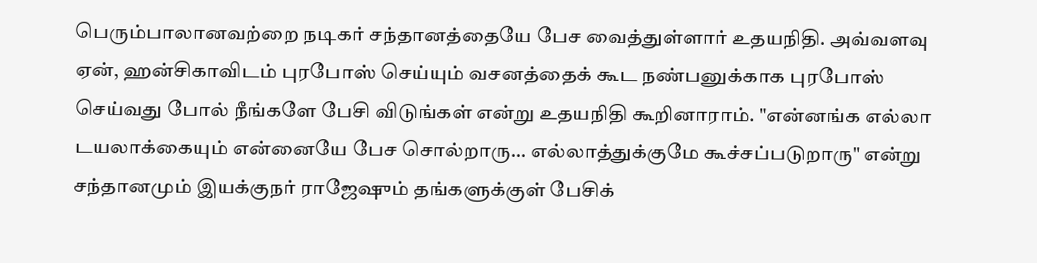பெரும்பாலானவற்றை நடிகர் சந்தானத்தையே பேச வைத்துள்ளார் உதயநிதி. அவ்வளவு ஏன், ஹன்சிகாவிடம் புரபோஸ் செய்யும் வசனத்தைக் கூட நண்பனுக்காக புரபோஸ் செய்வது போல் நீங்களே பேசி விடுங்கள் என்று உதயநிதி கூறினாராம். "என்னங்க எல்லா டயலாக்கையும் என்னையே பேச சொல்றாரு... எல்லாத்துக்குமே கூச்சப்படுறாரு" என்று சந்தானமும் இயக்குநர் ராஜேஷும் தங்களுக்குள் பேசிக்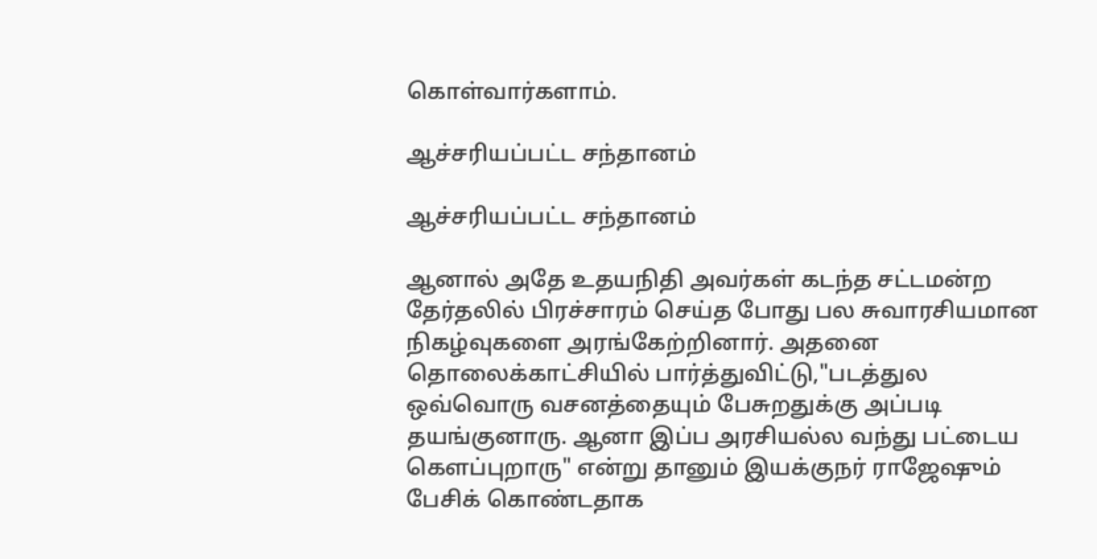கொள்வார்களாம்.

ஆச்சரியப்பட்ட சந்தானம்

ஆச்சரியப்பட்ட சந்தானம்

ஆனால் அதே உதயநிதி அவர்கள் கடந்த சட்டமன்ற தேர்தலில் பிரச்சாரம் செய்த போது பல சுவாரசியமான நிகழ்வுகளை அரங்கேற்றினார். அதனை தொலைக்காட்சியில் பார்த்துவிட்டு,"படத்துல ஒவ்வொரு வசனத்தையும் பேசுறதுக்கு அப்படி தயங்குனாரு. ஆனா இப்ப அரசியல்ல வந்து பட்டைய கெளப்புறாரு" என்று தானும் இயக்குநர் ராஜேஷும் பேசிக் கொண்டதாக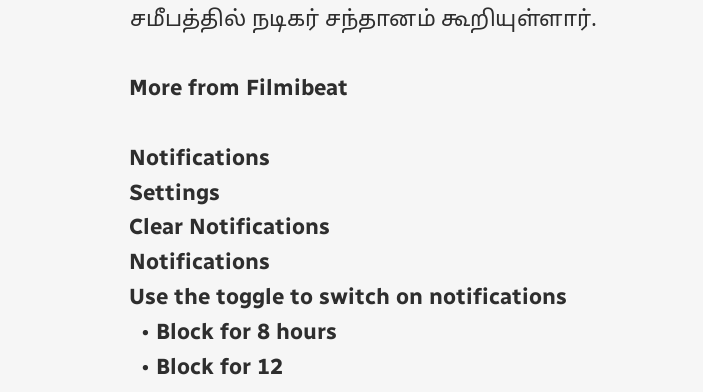சமீபத்தில் நடிகர் சந்தானம் கூறியுள்ளார்.

More from Filmibeat

Notifications
Settings
Clear Notifications
Notifications
Use the toggle to switch on notifications
  • Block for 8 hours
  • Block for 12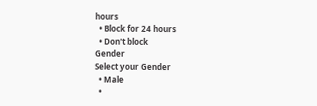hours
  • Block for 24 hours
  • Don't block
Gender
Select your Gender
  • Male
  •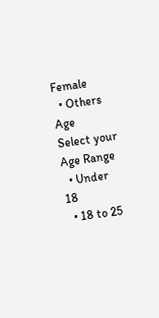Female
  • Others
Age
Select your Age Range
  • Under 18
  • 18 to 25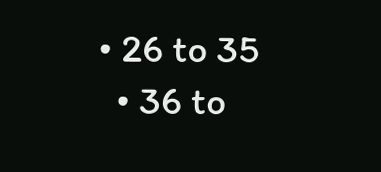• 26 to 35
  • 36 to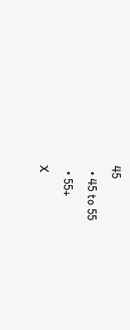45
  • 45 to 55
  • 55+
X